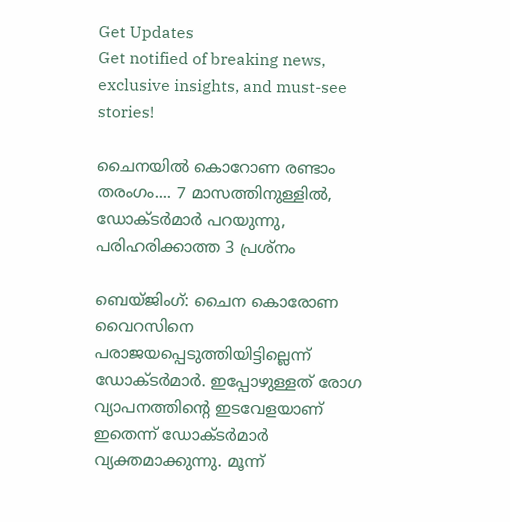Get Updates
Get notified of breaking news, exclusive insights, and must-see stories!

ചൈനയില്‍ കൊറോണ രണ്ടാം തരംഗം.... 7 മാസത്തിനുള്ളില്‍, ഡോക്ടര്‍മാര്‍ പറയുന്നു, പരിഹരിക്കാത്ത 3 പ്രശ്‌നം

ബെയ്ജിംഗ്: ചൈന കൊരോണ വൈറസിനെ പരാജയപ്പെടുത്തിയിട്ടില്ലെന്ന് ഡോക്ടര്‍മാര്‍. ഇപ്പോഴുള്ളത് രോഗ വ്യാപനത്തിന്റെ ഇടവേളയാണ് ഇതെന്ന് ഡോക്ടര്‍മാര്‍ വ്യക്തമാക്കുന്നു. മൂന്ന്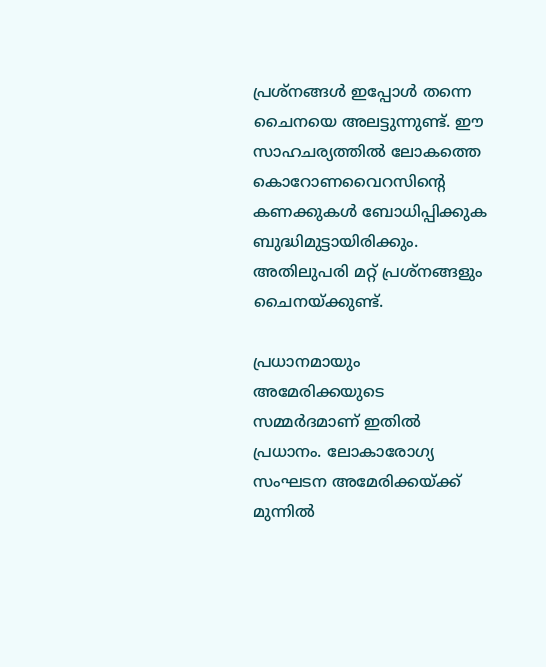പ്രശ്‌നങ്ങള്‍ ഇപ്പോള്‍ തന്നെ ചൈനയെ അലട്ടുന്നുണ്ട്. ഈ സാഹചര്യത്തില്‍ ലോകത്തെ കൊറോണവൈറസിന്റെ കണക്കുകള്‍ ബോധിപ്പിക്കുക ബുദ്ധിമുട്ടായിരിക്കും. അതിലുപരി മറ്റ് പ്രശ്‌നങ്ങളും ചൈനയ്ക്കുണ്ട്.

പ്രധാനമായും അമേരിക്കയുടെ സമ്മര്‍ദമാണ് ഇതില്‍ പ്രധാനം. ലോകാരോഗ്യ സംഘടന അമേരിക്കയ്ക്ക് മുന്നില്‍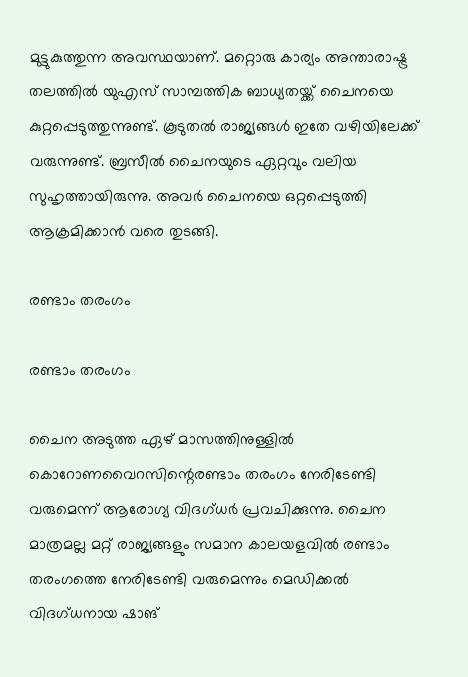മുട്ടുകുത്തുന്ന അവസ്ഥയാണ്. മറ്റൊരു കാര്യം അന്താരാഷ്ട്ര തലത്തില്‍ യുഎസ് സാമ്പത്തിക ബാധ്യതയ്ക്ക് ചൈനയെ കുറ്റപ്പെടുത്തുന്നുണ്ട്. കൂടുതല്‍ രാജ്യങ്ങള്‍ ഇതേ വഴിയിലേക്ക് വരുന്നുണ്ട്. ബ്രസീല്‍ ചൈനയുടെ ഏറ്റവും വലിയ സുഹൃത്തായിരുന്നു. അവര്‍ ചൈനയെ ഒറ്റപ്പെടുത്തി ആക്രമിക്കാന്‍ വരെ തുടങ്ങി.

രണ്ടാം തരംഗം

രണ്ടാം തരംഗം

ചൈന അടുത്ത ഏഴ് മാസത്തിനുള്ളില്‍ കൊറോണവൈറസിന്റെരണ്ടാം തരംഗം നേരിടേണ്ടി വരുമെന്ന് ആരോഗ്യ വിദഗ്ധര്‍ പ്രവചിക്കുന്നു. ചൈന മാത്രമല്ല മറ്റ് രാജ്യങ്ങളും സമാന കാലയളവില്‍ രണ്ടാം തരംഗത്തെ നേരിടേണ്ടി വരുമെന്നും മെഡിക്കല്‍ വിദഗ്ധനായ ഷാങ്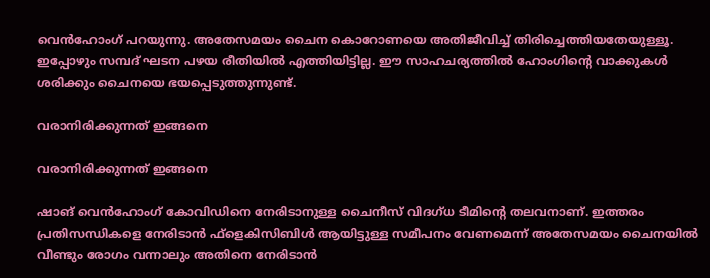വെന്‍ഹോംഗ് പറയുന്നു. അതേസമയം ചൈന കൊറോണയെ അതിജീവിച്ച് തിരിച്ചെത്തിയതേയുള്ളൂ. ഇപ്പോഴും സമ്പദ് ഘടന പഴയ രീതിയില്‍ എത്തിയിട്ടില്ല. ഈ സാഹചര്യത്തില്‍ ഹോംഗിന്റെ വാക്കുകള്‍ ശരിക്കും ചൈനയെ ഭയപ്പെടുത്തുന്നുണ്ട്.

വരാനിരിക്കുന്നത് ഇങ്ങനെ

വരാനിരിക്കുന്നത് ഇങ്ങനെ

ഷാങ് വെന്‍ഹോംഗ് കോവിഡിനെ നേരിടാനുള്ള ചൈനീസ് വിദഗ്ധ ടീമിന്റെ തലവനാണ്. ഇത്തരം പ്രതിസന്ധികളെ നേരിടാന്‍ ഫ്‌ളെകിസിബിള്‍ ആയിട്ടുള്ള സമീപനം വേണമെന്ന് അതേസമയം ചൈനയില്‍ വീണ്ടും രോഗം വന്നാലും അതിനെ നേരിടാന്‍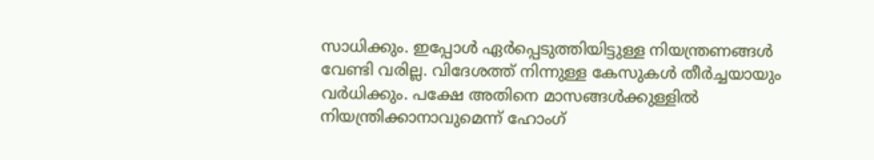സാധിക്കും. ഇപ്പോള്‍ ഏര്‍പ്പെടുത്തിയിട്ടുള്ള നിയന്ത്രണങ്ങള്‍ വേണ്ടി വരില്ല. വിദേശത്ത് നിന്നുള്ള കേസുകള്‍ തീര്‍ച്ചയായും വര്‍ധിക്കും. പക്ഷേ അതിനെ മാസങ്ങള്‍ക്കുള്ളില്‍ നിയന്ത്രിക്കാനാവുമെന്ന് ഹോംഗ്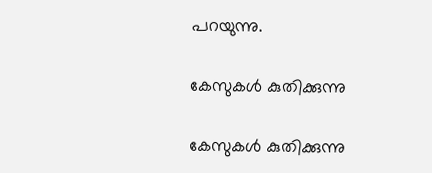പറയുന്നു.

കേസുകള്‍ കുതിക്കുന്നു

കേസുകള്‍ കുതിക്കുന്നു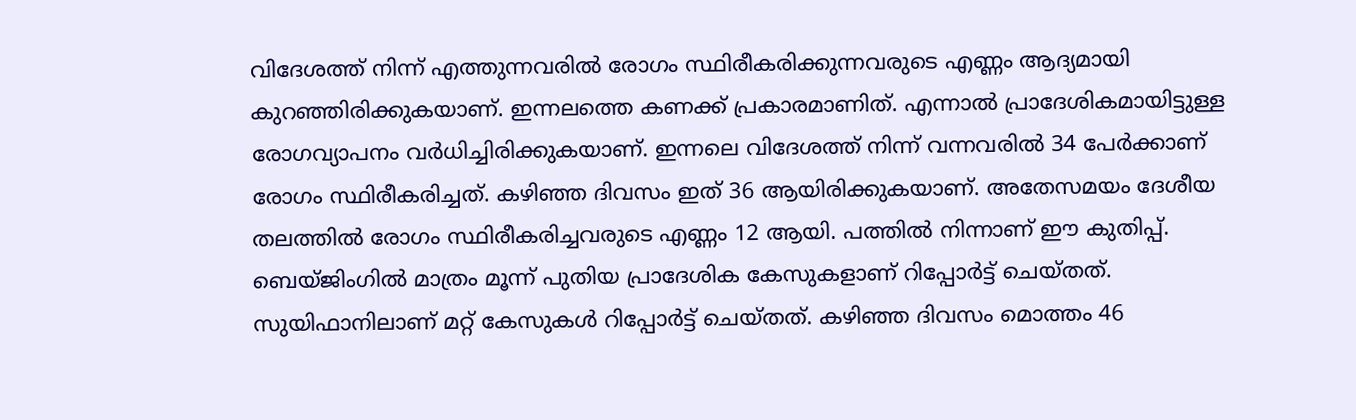വിദേശത്ത് നിന്ന് എത്തുന്നവരില്‍ രോഗം സ്ഥിരീകരിക്കുന്നവരുടെ എണ്ണം ആദ്യമായി കുറഞ്ഞിരിക്കുകയാണ്. ഇന്നലത്തെ കണക്ക് പ്രകാരമാണിത്. എന്നാല്‍ പ്രാദേശികമായിട്ടുള്ള രോഗവ്യാപനം വര്‍ധിച്ചിരിക്കുകയാണ്. ഇന്നലെ വിദേശത്ത് നിന്ന് വന്നവരില്‍ 34 പേര്‍ക്കാണ് രോഗം സ്ഥിരീകരിച്ചത്. കഴിഞ്ഞ ദിവസം ഇത് 36 ആയിരിക്കുകയാണ്. അതേസമയം ദേശീയ തലത്തില്‍ രോഗം സ്ഥിരീകരിച്ചവരുടെ എണ്ണം 12 ആയി. പത്തില്‍ നിന്നാണ് ഈ കുതിപ്പ്. ബെയ്ജിംഗില്‍ മാത്രം മൂന്ന് പുതിയ പ്രാദേശിക കേസുകളാണ് റിപ്പോര്‍ട്ട് ചെയ്തത്. സുയിഫാനിലാണ് മറ്റ് കേസുകള്‍ റിപ്പോര്‍ട്ട് ചെയ്തത്. കഴിഞ്ഞ ദിവസം മൊത്തം 46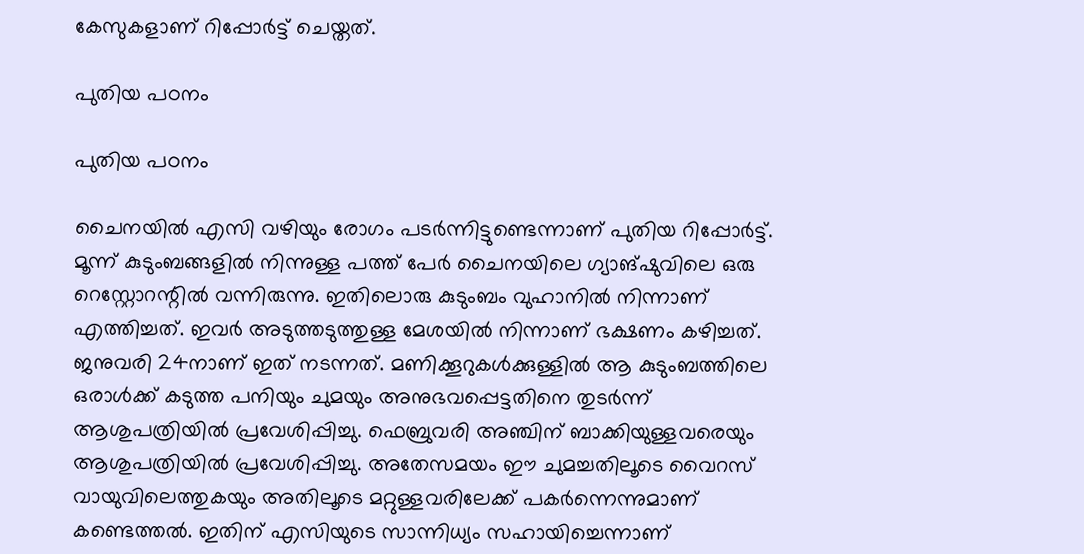കേസുകളാണ് റിപ്പോര്‍ട്ട് ചെയ്തത്.

പുതിയ പഠനം

പുതിയ പഠനം

ചൈനയില്‍ എസി വഴിയും രോഗം പടര്‍ന്നിട്ടുണ്ടെന്നാണ് പുതിയ റിപ്പോര്‍ട്ട്. മൂന്ന് കുടുംബങ്ങളില്‍ നിന്നുള്ള പത്ത് പേര്‍ ചൈനയിലെ ഗ്യാങ്ഷുവിലെ ഒരു റെസ്റ്റോറന്റില്‍ വന്നിരുന്നു. ഇതിലൊരു കുടുംബം വുഹാനില്‍ നിന്നാണ് എത്തിച്ചത്. ഇവര്‍ അടുത്തടുത്തുള്ള മേശയില്‍ നിന്നാണ് ഭക്ഷണം കഴിച്ചത്. ജനുവരി 24നാണ് ഇത് നടന്നത്. മണിക്കൂറുകള്‍ക്കുള്ളില്‍ ആ കുടുംബത്തിലെ ഒരാള്‍ക്ക് കടുത്ത പനിയും ചുമയും അനുഭവപ്പെട്ടതിനെ തുടര്‍ന്ന് ആശുപത്രിയില്‍ പ്രവേശിപ്പിച്ചു. ഫെബ്രുവരി അഞ്ചിന് ബാക്കിയുള്ളവരെയും ആശുപത്രിയില്‍ പ്രവേശിപ്പിച്ചു. അതേസമയം ഈ ചുമച്ചതിലൂടെ വൈറസ് വായുവിലെത്തുകയും അതിലൂടെ മറ്റുള്ളവരിലേക്ക് പകര്‍ന്നെന്നുമാണ് കണ്ടെത്തല്‍. ഇതിന് എസിയുടെ സാന്നിധ്യം സഹായിച്ചെന്നാണ്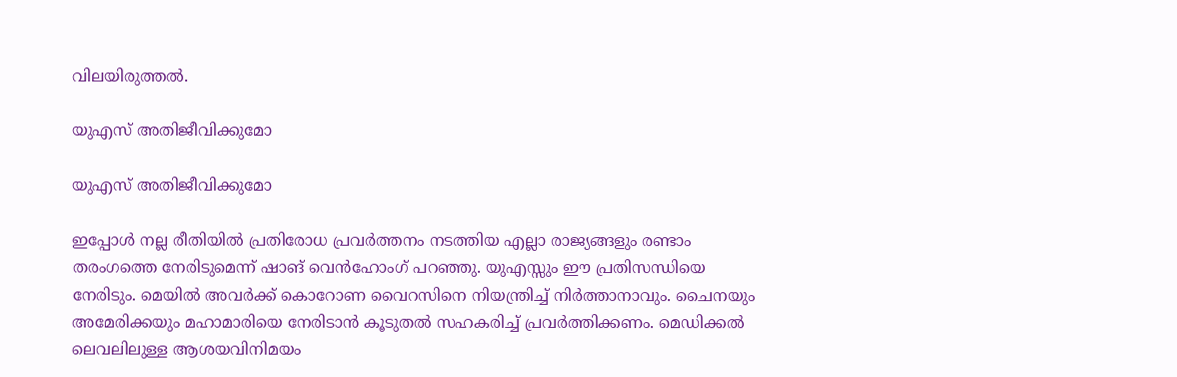വിലയിരുത്തല്‍.

യുഎസ് അതിജീവിക്കുമോ

യുഎസ് അതിജീവിക്കുമോ

ഇപ്പോള്‍ നല്ല രീതിയില്‍ പ്രതിരോധ പ്രവര്‍ത്തനം നടത്തിയ എല്ലാ രാജ്യങ്ങളും രണ്ടാം തരംഗത്തെ നേരിടുമെന്ന് ഷാങ് വെന്‍ഹോംഗ് പറഞ്ഞു. യുഎസ്സും ഈ പ്രതിസന്ധിയെ നേരിടും. മെയില്‍ അവര്‍ക്ക് കൊറോണ വൈറസിനെ നിയന്ത്രിച്ച് നിര്‍ത്താനാവും. ചൈനയും അമേരിക്കയും മഹാമാരിയെ നേരിടാന്‍ കൂടുതല്‍ സഹകരിച്ച് പ്രവര്‍ത്തിക്കണം. മെഡിക്കല്‍ ലെവലിലുള്ള ആശയവിനിമയം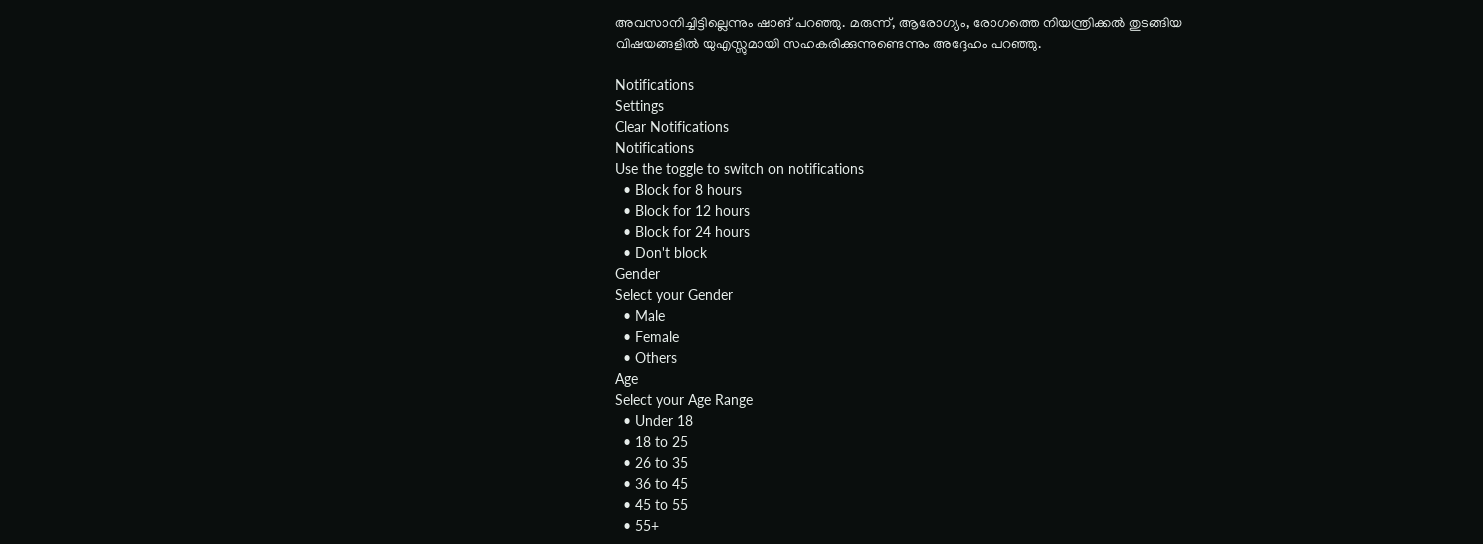അവസാനിച്ചിട്ടില്ലെന്നും ഷാങ് പറഞ്ഞു. മരുന്ന്, ആരോഗ്യം, രോഗത്തെ നിയന്ത്രിക്കല്‍ തുടങ്ങിയ വിഷയങ്ങളില്‍ യുഎസ്സുമായി സഹകരിക്കുന്നുണ്ടെന്നും അദ്ദേഹം പറഞ്ഞു.

Notifications
Settings
Clear Notifications
Notifications
Use the toggle to switch on notifications
  • Block for 8 hours
  • Block for 12 hours
  • Block for 24 hours
  • Don't block
Gender
Select your Gender
  • Male
  • Female
  • Others
Age
Select your Age Range
  • Under 18
  • 18 to 25
  • 26 to 35
  • 36 to 45
  • 45 to 55
  • 55+